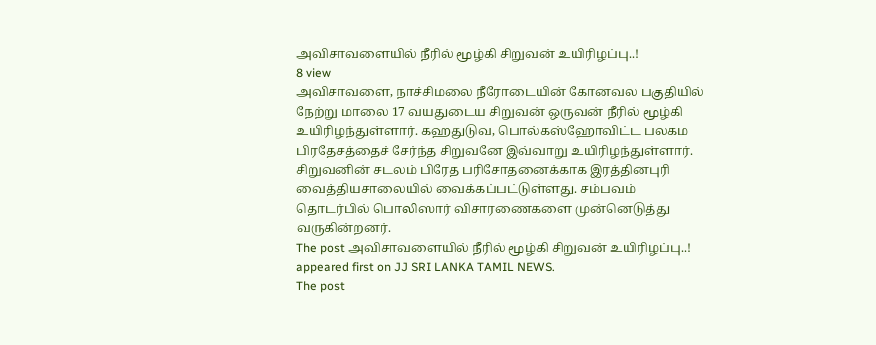அவிசாவளையில் நீரில் மூழ்கி சிறுவன் உயிரிழப்பு..!
8 view
அவிசாவளை, நாச்சிமலை நீரோடையின் கோனவல பகுதியில் நேற்று மாலை 17 வயதுடைய சிறுவன் ஒருவன் நீரில் மூழ்கி உயிரிழந்துள்ளார். கஹதுடுவ, பொல்கஸ்ஹோவிட்ட பலகம பிரதேசத்தைச் சேர்ந்த சிறுவனே இவ்வாறு உயிரிழந்துள்ளார். சிறுவனின் சடலம் பிரேத பரிசோதனைக்காக இரத்தினபுரி வைத்தியசாலையில் வைக்கப்பட்டுள்ளது. சம்பவம் தொடர்பில் பொலிஸார் விசாரணைகளை முன்னெடுத்து வருகின்றனர்.
The post அவிசாவளையில் நீரில் மூழ்கி சிறுவன் உயிரிழப்பு..! appeared first on JJ SRI LANKA TAMIL NEWS.
The post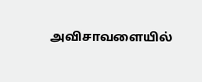அவிசாவளையில்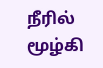நீரில் மூழ்கி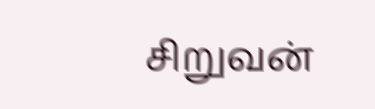சிறுவன்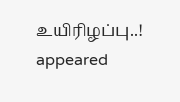உயிரிழப்பு..! appeared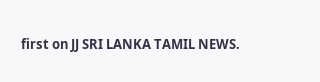first on JJ SRI LANKA TAMIL NEWS.